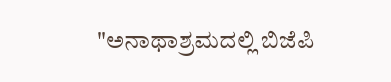"ಅನಾಥಾಶ್ರಮದಲ್ಲಿ ಬಿಜೆಪಿ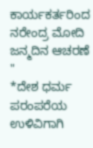ಕಾರ್ಯಕರ್ತರಿಂದ ನರೇಂದ್ರ ಮೋದಿ ಜನ್ಮದಿನ ಆಚರಣೆ "
*ದೇಶ ಧರ್ಮ ಪರಂಪರೆಯ ಉಳಿವಿಗಾಗಿ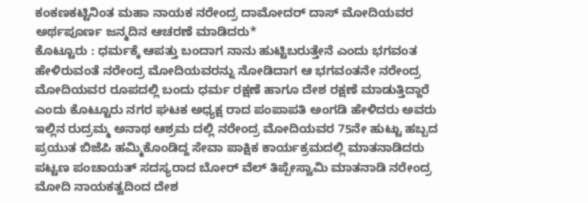ಕಂಕಣಕಟ್ಟಿನಿಂತ ಮಹಾ ನಾಯಕ ನರೇಂದ್ರ ದಾಮೋದರ್ ದಾಸ್ ಮೋದಿಯವರ ಅರ್ಥಪೂರ್ಣ ಜನ್ಮದಿನ ಆಚರಣೆ ಮಾಡಿದರು*
ಕೊಟ್ಟೂರು : ಧರ್ಮಕ್ಕೆ ಆಪತ್ತು ಬಂದಾಗ ನಾನು ಹುಟ್ಟಿಬರುತ್ತೇನೆ ಎಂದು ಭಗವಂತ ಹೇಳಿರುವಂತೆ ನರೇಂದ್ರ ಮೋದಿಯವರನ್ನು ನೋಡಿದಾಗ ಆ ಭಗವಂತನೇ ನರೇಂದ್ರ ಮೋದಿಯವರ ರೂಪದಲ್ಲಿ ಬಂದು ಧರ್ಮ ರಕ್ಷಣೆ ಹಾಗೂ ದೇಶ ರಕ್ಷಣೆ ಮಾಡುತ್ತಿದ್ದಾರೆ ಎಂದು ಕೊಟ್ಟೂರು ನಗರ ಘಟಕ ಅಧ್ಯಕ್ಷ ರಾದ ಪಂಪಾಪತಿ ಅಂಗಡಿ ಹೇಳಿದರು ಅವರು ಇಲ್ಲಿನ ರುದ್ರಮ್ಮ ಅನಾಥ ಆಶ್ರಮ ದಲ್ಲಿ ನರೇಂದ್ರ ಮೋದಿಯವರ 75ನೇ ಹುಟ್ಟು ಹಬ್ಬದ ಪ್ರಯುತ ಬಿಜೆಪಿ ಹಮ್ಮಿಕೊಂಡಿದ್ದ ಸೇವಾ ಪಾಕ್ಷಿಕ ಕಾರ್ಯಕ್ರಮದಲ್ಲಿ ಮಾತನಾಡಿದರು ಪಟ್ಟಣ ಪಂಚಾಯತ್ ಸದಸ್ಯರಾದ ಬೋರ್ ವೆಲ್ ತಿಪ್ಪೇಸ್ವಾಮಿ ಮಾತನಾಡಿ ನರೇಂದ್ರ ಮೋದಿ ನಾಯಕತ್ವದಿಂದ ದೇಶ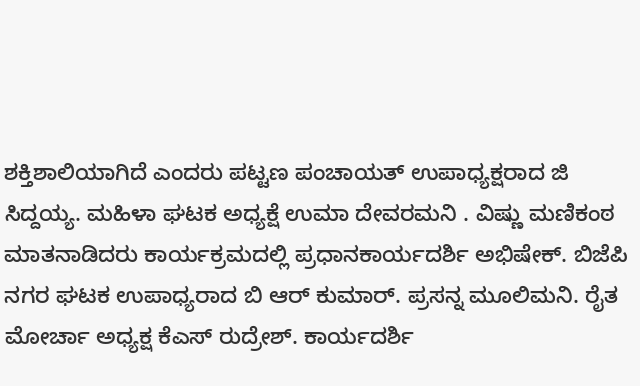ಶಕ್ತಿಶಾಲಿಯಾಗಿದೆ ಎಂದರು ಪಟ್ಟಣ ಪಂಚಾಯತ್ ಉಪಾಧ್ಯಕ್ಷರಾದ ಜಿ ಸಿದ್ದಯ್ಯ. ಮಹಿಳಾ ಘಟಕ ಅಧ್ಯಕ್ಷೆ ಉಮಾ ದೇವರಮನಿ . ವಿಷ್ಣು ಮಣಿಕಂಠ ಮಾತನಾಡಿದರು ಕಾರ್ಯಕ್ರಮದಲ್ಲಿ ಪ್ರಧಾನಕಾರ್ಯದರ್ಶಿ ಅಭಿಷೇಕ್. ಬಿಜೆಪಿ ನಗರ ಘಟಕ ಉಪಾಧ್ಯರಾದ ಬಿ ಆರ್ ಕುಮಾರ್. ಪ್ರಸನ್ನ ಮೂಲಿಮನಿ. ರೈತ ಮೋರ್ಚಾ ಅಧ್ಯಕ್ಷ ಕೆಎಸ್ ರುದ್ರೇಶ್. ಕಾರ್ಯದರ್ಶಿ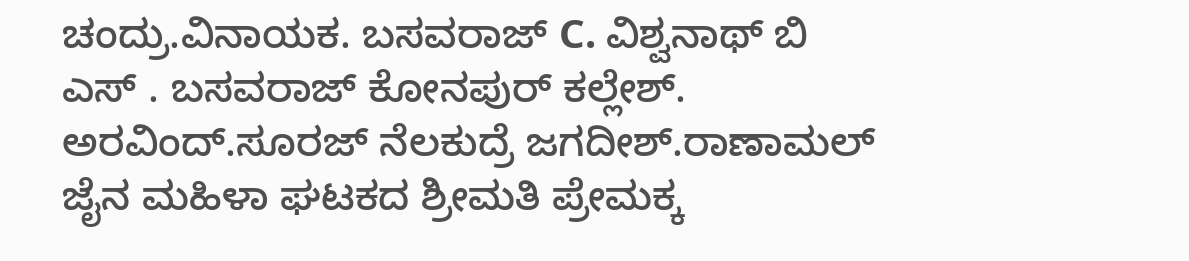ಚಂದ್ರು.ವಿನಾಯಕ. ಬಸವರಾಜ್ C. ವಿಶ್ವನಾಥ್ ಬಿ ಎಸ್ . ಬಸವರಾಜ್ ಕೋನಪುರ್ ಕಲ್ಲೇಶ್. ಅರವಿಂದ್.ಸೂರಜ್ ನೆಲಕುದ್ರೆ ಜಗದೀಶ್.ರಾಣಾಮಲ್ ಜೈನ ಮಹಿಳಾ ಘಟಕದ ಶ್ರೀಮತಿ ಪ್ರೇಮಕ್ಕ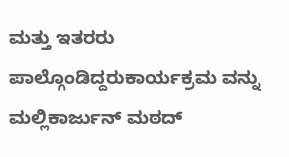ಮತ್ತು ಇತರರು ಪಾಲ್ಗೊಂಡಿದ್ದರುಕಾರ್ಯಕ್ರಮ ವನ್ನು ಮಲ್ಲಿಕಾರ್ಜುನ್ ಮಠದ್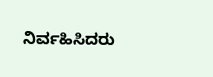ನಿರ್ವಹಿಸಿದರು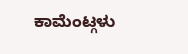ಕಾಮೆಂಟ್ಗಳು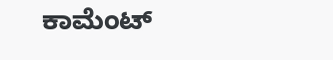ಕಾಮೆಂಟ್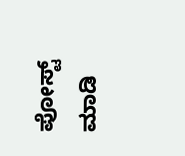ಪೋಸ್ಟ್ ಮಾಡಿ